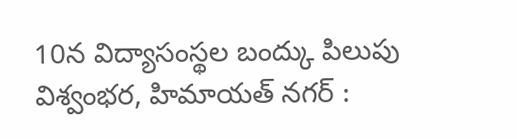10న విద్యాసంస్థల బంద్కు పిలుపు
విశ్వంభర, హిమాయత్ నగర్ :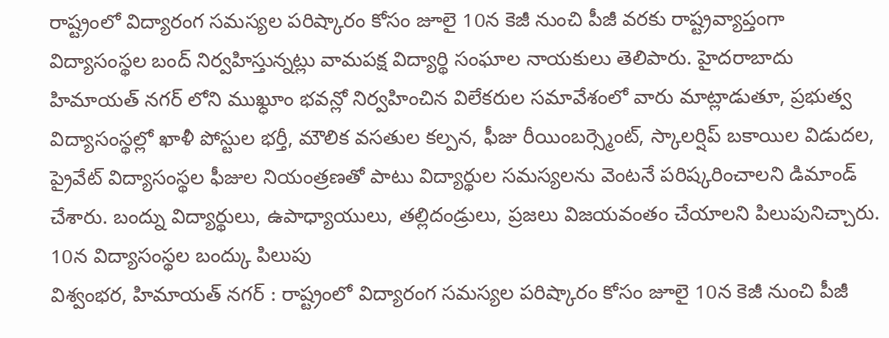రాష్ట్రంలో విద్యారంగ సమస్యల పరిష్కారం కోసం జూలై 10న కెజీ నుంచి పీజీ వరకు రాష్ట్రవ్యాప్తంగా విద్యాసంస్థల బంద్ నిర్వహిస్తున్నట్లు వామపక్ష విద్యార్థి సంఘాల నాయకులు తెలిపారు. హైదరాబాదు హిమాయత్ నగర్ లోని ముఖ్ధూం భవన్లో నిర్వహించిన విలేకరుల సమావేశంలో వారు మాట్లాడుతూ, ప్రభుత్వ విద్యాసంస్థల్లో ఖాళీ పోస్టుల భర్తీ, మౌలిక వసతుల కల్పన, ఫీజు రీయింబర్స్మెంట్, స్కాలర్షిప్ బకాయిల విడుదల, ప్రైవేట్ విద్యాసంస్థల ఫీజుల నియంత్రణతో పాటు విద్యార్థుల సమస్యలను వెంటనే పరిష్కరించాలని డిమాండ్ చేశారు. బంద్ను విద్యార్థులు, ఉపాధ్యాయులు, తల్లిదండ్రులు, ప్రజలు విజయవంతం చేయాలని పిలుపునిచ్చారు.
10న విద్యాసంస్థల బంద్కు పిలుపు
విశ్వంభర, హిమాయత్ నగర్ : రాష్ట్రంలో విద్యారంగ సమస్యల పరిష్కారం కోసం జూలై 10న కెజీ నుంచి పీజీ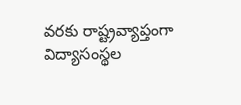వరకు రాష్ట్రవ్యాప్తంగా విద్యాసంస్థల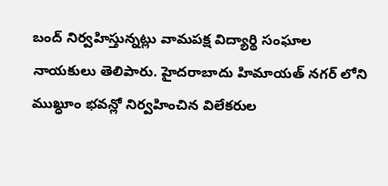బంద్ నిర్వహిస్తున్నట్లు వామపక్ష విద్యార్థి సంఘాల నాయకులు తెలిపారు. హైదరాబాదు హిమాయత్ నగర్ లోని ముఖ్ధూం భవన్లో నిర్వహించిన విలేకరుల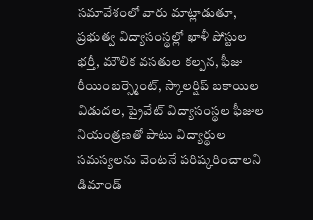సమావేశంలో వారు మాట్లాడుతూ, ప్రభుత్వ విద్యాసంస్థల్లో ఖాళీ పోస్టుల భర్తీ, మౌలిక వసతుల కల్పన, ఫీజు రీయింబర్స్మెంట్, స్కాలర్షిప్ బకాయిల విడుదల, ప్రైవేట్ విద్యాసంస్థల ఫీజుల నియంత్రణతో పాటు విద్యార్థుల సమస్యలను వెంటనే పరిష్కరించాలని డిమాండ్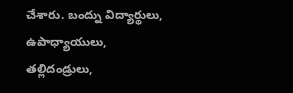చేశారు. బంద్ను విద్యార్థులు, ఉపాధ్యాయులు, తల్లిదండ్రులు,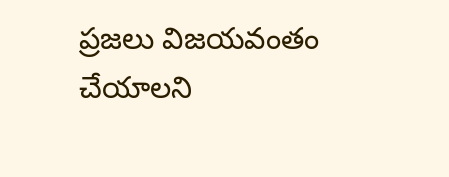ప్రజలు విజయవంతం చేయాలని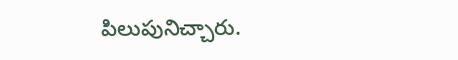పిలుపునిచ్చారు.